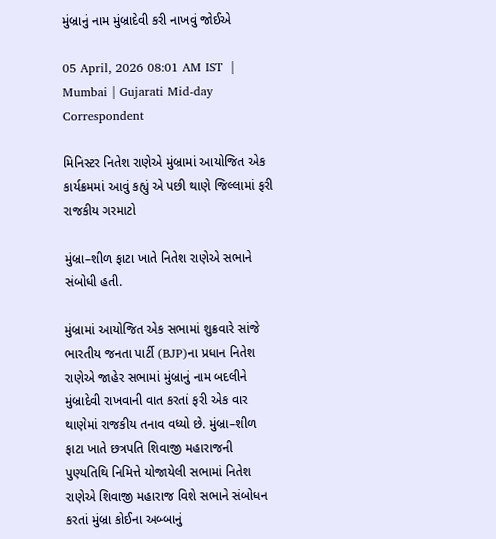મુંબ્રાનું નામ મુંબ્રાદેવી કરી નાખવું જોઈએ

05 April, 2026 08:01 AM IST  |  Mumbai | Gujarati Mid-day Correspondent

મિનિસ્ટર નિતેશ રાણેએ મુંબ્રામાં આયોજિત એક કાર્યક્રમમાં આવું કહ્યું એ પછી થાણે જિલ્લામાં ફરી રાજકીય ગરમાટો

મુંબ્રા–શીળ ફાટા ખાતે નિતેશ રાણેએ સભાને સંબોધી હતી.

મુંબ્રામાં આયોજિત એક સભામાં શુક્રવારે સાંજે ભારતીય જનતા પાર્ટી (BJP)ના પ્રધાન નિતેશ રાણેએ જાહેર સભામાં મુંબ્રાનું નામ બદલીને મુંબ્રાદેવી રાખવાની વાત કરતાં ફરી એક વાર થાણેમાં રાજકીય તનાવ વધ્યો છે. મુંબ્રા–શીળ ફાટા ખાતે છત્રપતિ શિવાજી મહારાજની પુણ્યતિથિ નિમિત્તે યોજાયેલી સભામાં નિતેશ રાણેએ શિવાજી મહારાજ વિશે સભાને સંબોધન કરતાં મુંબ્રા કોઈના અબ્બાનું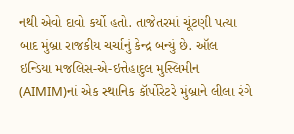નથી એવો દાવો કર્યો હતો. તાજેતરમાં ચૂંટણી પત્યા બાદ મુંબ્રા રાજકીય ચર્ચાનું કેન્દ્ર બન્યું છે. ઑલ ઇન્ડિયા મજલિસ-એ-ઇત્તેહાદુલ મુસ્લિમીન (AIMIM)નાં એક સ્થાનિક કૉર્પોરેટરે મુંબ્રાને લીલા રંગે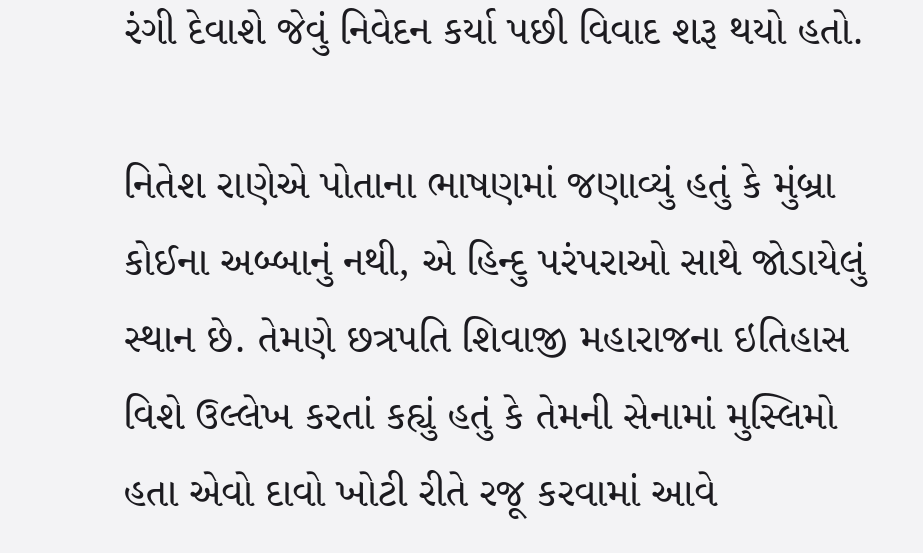રંગી દેવાશે જેવું નિવેદન કર્યા પછી વિવાદ શરૂ થયો હતો.

નિતેશ રાણેએ પોતાના ભાષણમાં જણાવ્યું હતું કે મુંબ્રા કોઈના અબ્બાનું નથી, એ હિન્દુ પરંપરાઓ સાથે જોડાયેલું સ્થાન છે. તેમણે છત્રપતિ શિવાજી મહારાજના ઇતિહાસ વિશે ઉલ્લેખ કરતાં કહ્યું હતું કે તેમની સેનામાં મુસ્લિમો હતા એવો દાવો ખોટી રીતે રજૂ કરવામાં આવે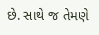છે. સાથે જ તેમણે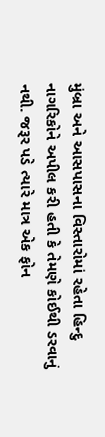મુંબ્રા અને આસપાસના વિસ્તારોમાં રહેતા હિન્દુ નાગરિકોને અપીલ કરી હતી કે તેમણે કોઈથી ડરવાનું નથી. જરૂર પડે ત્યારે માત્ર એક ફોન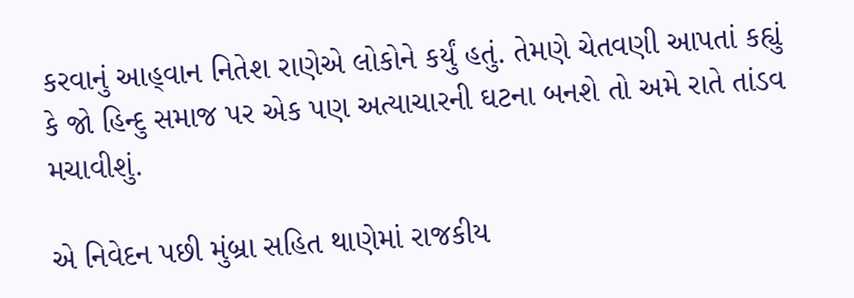કરવાનું આહ્‌વાન નિતેશ રાણેએ લોકોને કર્યું હતું. તેમણે ચેતવણી આપતાં કહ્યું કે જો હિન્દુ સમાજ પર એક પણ અત્યાચારની ઘટના બનશે તો અમે રાતે તાંડવ મચાવીશું.

એ નિવેદન પછી મુંબ્રા સહિત થાણેમાં રાજકીય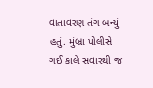વાતાવરણ તંગ બન્યું હતું. મુંબ્રા પોલીસે ગઈ કાલે સવારથી જ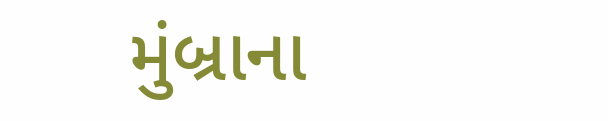મુંબ્રાના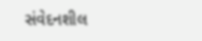સંવેદનશીલ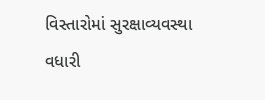વિસ્તારોમાં સુરક્ષાવ્યવસ્થા વધારી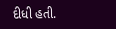દીધી હતી.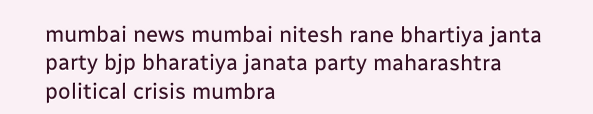mumbai news mumbai nitesh rane bhartiya janta party bjp bharatiya janata party maharashtra political crisis mumbra